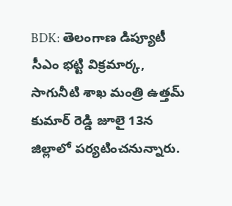BDK: తెలంగాణ డిప్యూటీ సీఎం భట్టి విక్రమార్క, సాగునీటి శాఖ మంత్రి ఉత్తమ్ కుమార్ రెడ్డి జూలై 13న జిల్లాలో పర్యటించనున్నారు.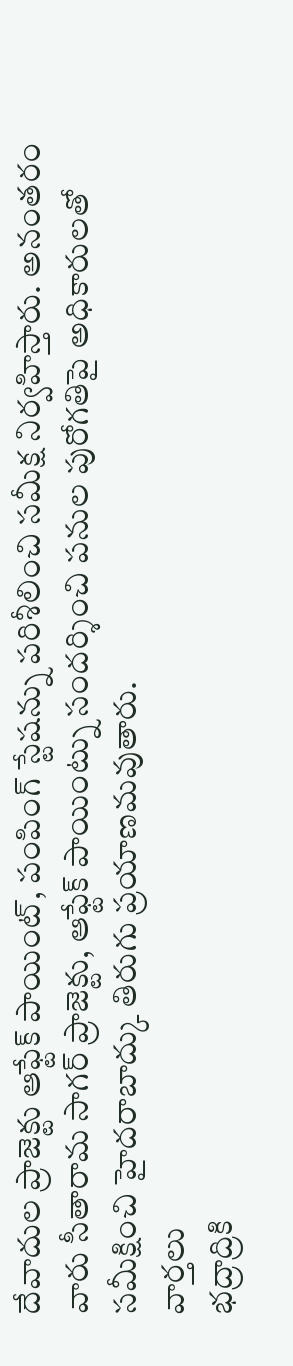దేవాదుల ప్రాజెక్టు ఆఫ్టేక్ పాయింట్, పంపింగ్ స్టేషన్ను పరిశీలించి సమీక్ష నిర్వహిస్తారు. అనంతరం వారు సీతారామ సాగర్ ప్రాజెక్టు, ఆఫ్టేక్ పాయింట్ను సందర్శించి పనుల పురోగతిపై అధికారులతో సమీక్షించి హైదరాబాద్కు తిరుగు ప్రయాణమవుతారు.
వార్తలు
భద్రాద్రికి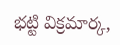భట్టి విక్రమార్క,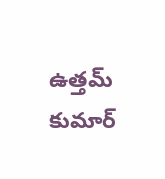ఉత్తమ్ కుమార్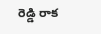రెడ్డి రాక